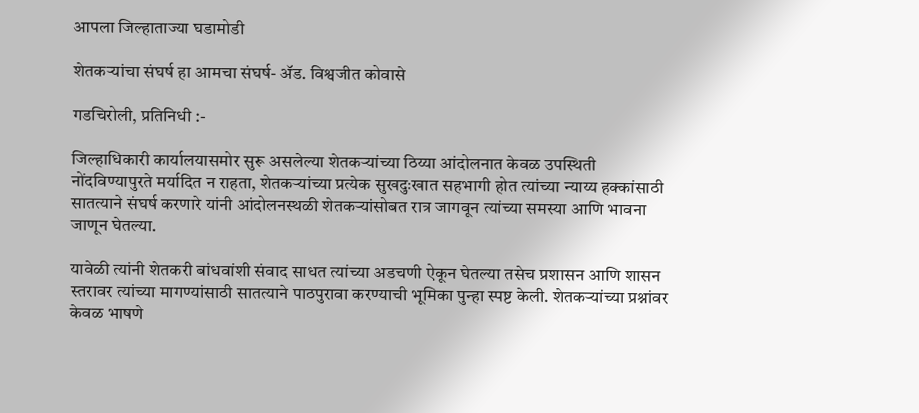आपला जिल्हाताज्या घडामोडी

शेतकऱ्यांचा संघर्ष हा आमचा संघर्ष- ॲड. विश्वजीत कोवासे

गडचिरोली, प्रतिनिधी :-

जिल्हाधिकारी कार्यालयासमोर सुरू असलेल्या शेतकऱ्यांच्या ठिय्या आंदोलनात केवळ उपस्थिती नोंदविण्यापुरते मर्यादित न राहता, शेतकऱ्यांच्या प्रत्येक सुखदुःखात सहभागी होत त्यांच्या न्याय्य हक्कांसाठी सातत्याने संघर्ष करणारे यांनी आंदोलनस्थळी शेतकऱ्यांसोबत रात्र जागवून त्यांच्या समस्या आणि भावना जाणून घेतल्या.

यावेळी त्यांनी शेतकरी बांधवांशी संवाद साधत त्यांच्या अडचणी ऐकून घेतल्या तसेच प्रशासन आणि शासन स्तरावर त्यांच्या मागण्यांसाठी सातत्याने पाठपुरावा करण्याची भूमिका पुन्हा स्पष्ट केली. शेतकऱ्यांच्या प्रश्नांवर केवळ भाषणे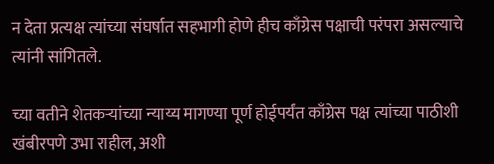न देता प्रत्यक्ष त्यांच्या संघर्षात सहभागी होणे हीच काँग्रेस पक्षाची परंपरा असल्याचे त्यांनी सांगितले.

च्या वतीने शेतकऱ्यांच्या न्याय्य मागण्या पूर्ण होईपर्यंत काँग्रेस पक्ष त्यांच्या पाठीशी खंबीरपणे उभा राहील, अशी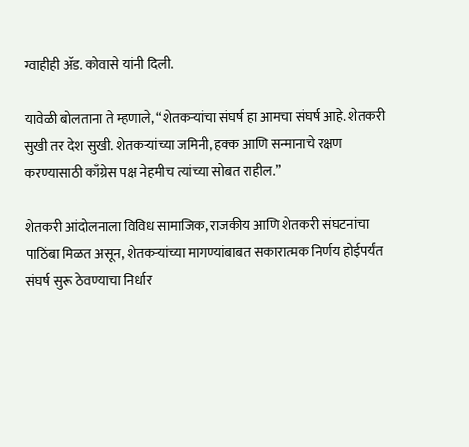ग्वाहीही ॲड. कोवासे यांनी दिली.

यावेळी बोलताना ते म्हणाले, “शेतकऱ्यांचा संघर्ष हा आमचा संघर्ष आहे. शेतकरी सुखी तर देश सुखी. शेतकऱ्यांच्या जमिनी, हक्क आणि सन्मानाचे रक्षण करण्यासाठी काँग्रेस पक्ष नेहमीच त्यांच्या सोबत राहील.”

शेतकरी आंदोलनाला विविध सामाजिक, राजकीय आणि शेतकरी संघटनांचा पाठिंबा मिळत असून, शेतकऱ्यांच्या मागण्यांबाबत सकारात्मक निर्णय होईपर्यंत संघर्ष सुरू ठेवण्याचा निर्धार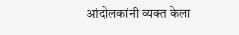आंदोलकांनी व्यक्त केला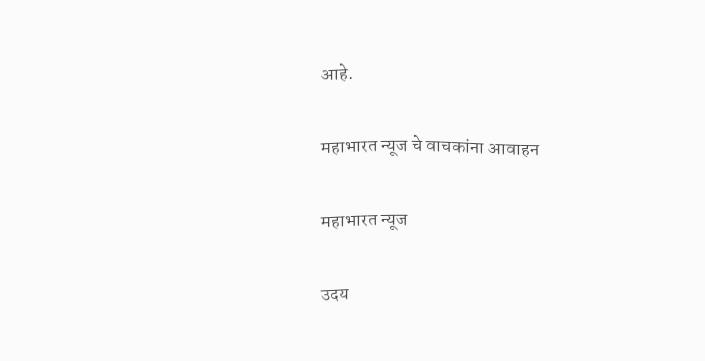आहे.

महाभारत न्यूज चे वाचकांना आवाहन

महाभारत न्यूज

उदय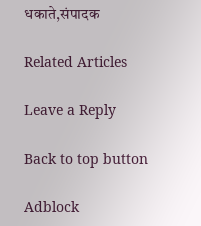धकाते,संपादक

Related Articles

Leave a Reply

Back to top button

Adblock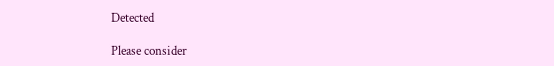Detected

Please consider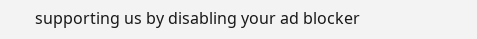supporting us by disabling your ad blocker